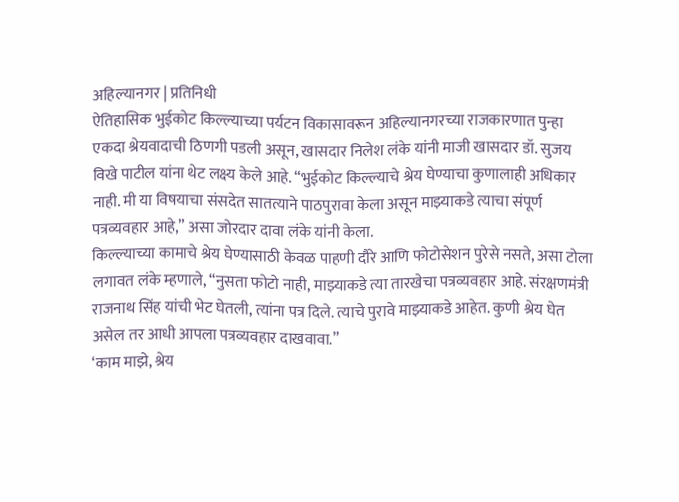अहिल्यानगर | प्रतिनिधी
ऐतिहासिक भुईकोट किल्ल्याच्या पर्यटन विकासावरून अहिल्यानगरच्या राजकारणात पुन्हा एकदा श्रेयवादाची ठिणगी पडली असून, खासदार निलेश लंके यांनी माजी खासदार डॉ. सुजय विखे पाटील यांना थेट लक्ष्य केले आहे. “भुईकोट किल्ल्याचे श्रेय घेण्याचा कुणालाही अधिकार नाही. मी या विषयाचा संसदेत सातत्याने पाठपुरावा केला असून माझ्याकडे त्याचा संपूर्ण पत्रव्यवहार आहे,” असा जोरदार दावा लंके यांनी केला.
किल्ल्याच्या कामाचे श्रेय घेण्यासाठी केवळ पाहणी दौरे आणि फोटोसेशन पुरेसे नसते, असा टोला लगावत लंके म्हणाले, “नुसता फोटो नाही, माझ्याकडे त्या तारखेचा पत्रव्यवहार आहे. संरक्षणमंत्री राजनाथ सिंह यांची भेट घेतली, त्यांना पत्र दिले. त्याचे पुरावे माझ्याकडे आहेत. कुणी श्रेय घेत असेल तर आधी आपला पत्रव्यवहार दाखवावा.”
‘काम माझे, श्रेय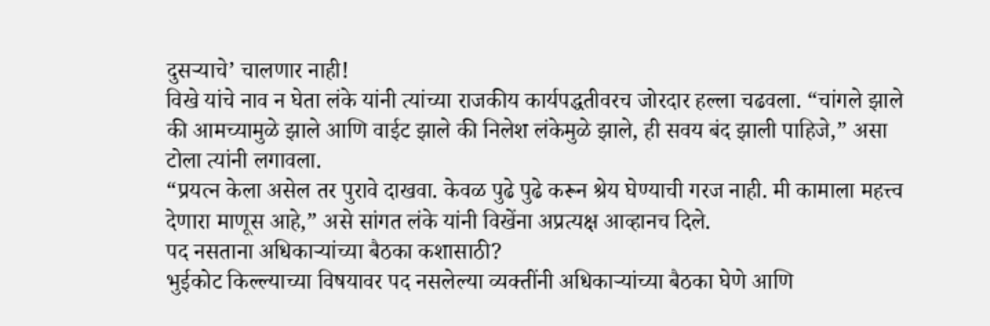दुसऱ्याचे’ चालणार नाही!
विखे यांचे नाव न घेता लंके यांनी त्यांच्या राजकीय कार्यपद्धतीवरच जोरदार हल्ला चढवला. “चांगले झाले की आमच्यामुळे झाले आणि वाईट झाले की निलेश लंकेमुळे झाले, ही सवय बंद झाली पाहिजे,” असा टोला त्यांनी लगावला.
“प्रयत्न केला असेल तर पुरावे दाखवा. केवळ पुढे पुढे करून श्रेय घेण्याची गरज नाही. मी कामाला महत्त्व देणारा माणूस आहे,” असे सांगत लंके यांनी विखेंना अप्रत्यक्ष आव्हानच दिले.
पद नसताना अधिकाऱ्यांच्या बैठका कशासाठी?
भुईकोट किल्ल्याच्या विषयावर पद नसलेल्या व्यक्तींनी अधिकाऱ्यांच्या बैठका घेणे आणि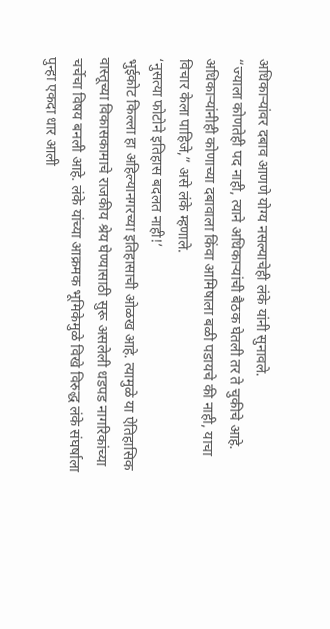अधिकाऱ्यांवर दबाव आणणे योग्य नसल्याचेही लंके यांनी सुनावले.
“ज्याला कोणतेही पद नाही, त्याने अधिकाऱ्यांची बैठक घेतली तर ते चुकीचे आहे. अधिकाऱ्यांनीही कोणाच्या दबावाला किंवा आमिषाला बळी पडायचे की नाही, याचा विचार केला पाहिजे,” असे लंके म्हणाले.
‘नुसत्या फोटोने इतिहास बदलत नाही!’
भुईकोट किल्ला हा अहिल्यानगरच्या इतिहासाची ओळख आहे. त्यामुळे या ऐतिहासिक वास्तूच्या विकासकामाचे राजकीय श्रेय घेण्यासाठी सुरू असलेली धडपड नागरिकांच्या चर्चेचा विषय बनली आहे. लंके यांच्या आक्रमक भूमिकेमुळे विखे विरुद्ध लंके संघर्षाला पुन्हा एकदा धार आली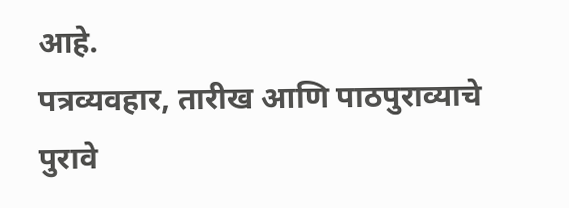आहे.
पत्रव्यवहार, तारीख आणि पाठपुराव्याचे पुरावे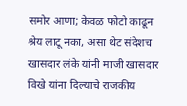समोर आणा; केवळ फोटो काढून श्रेय लाटू नका, असा थेट संदेशच खासदार लंके यांनी माजी खासदार विखे यांना दिल्याचे राजकीय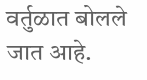वर्तुळात बोलले जात आहे.